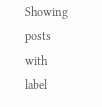Showing posts with label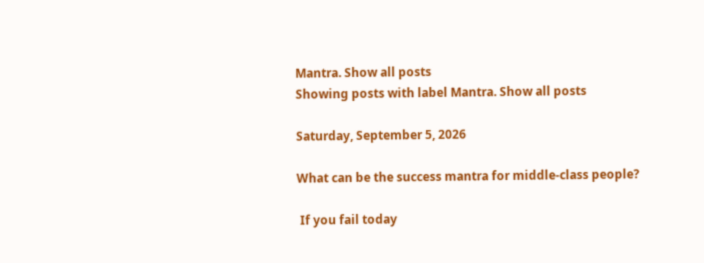Mantra. Show all posts
Showing posts with label Mantra. Show all posts

Saturday, September 5, 2026

What can be the success mantra for middle-class people?

 If you fail today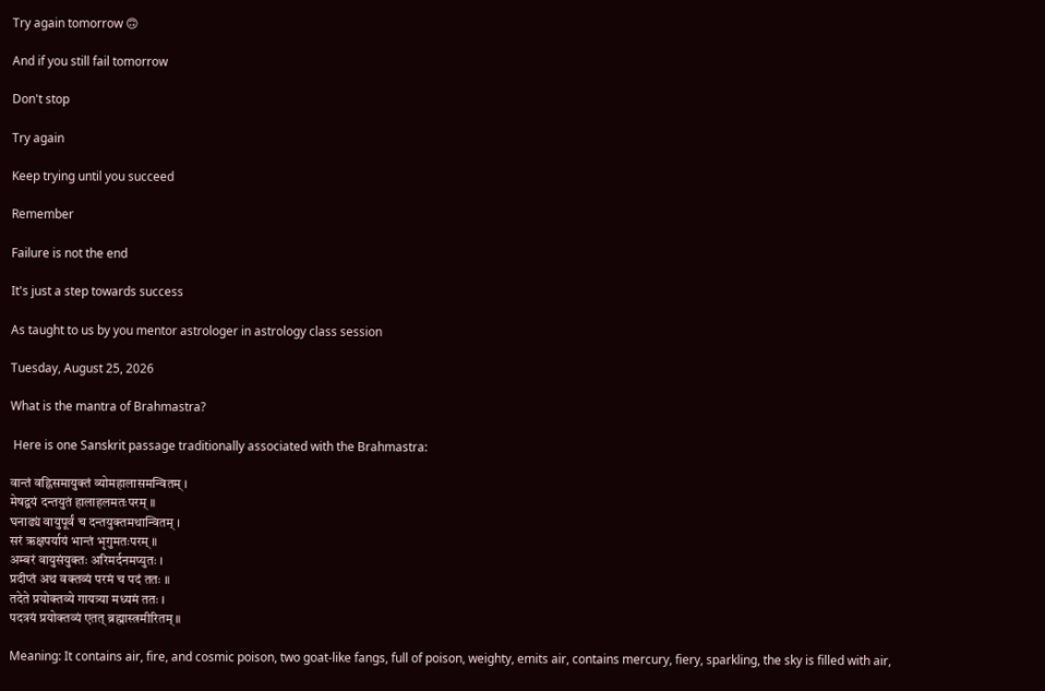Try again tomorrow 🙃

And if you still fail tomorrow

Don't stop

Try again

Keep trying until you succeed

Remember

Failure is not the end

It's just a step towards success

As taught to us by you mentor astrologer in astrology class session

Tuesday, August 25, 2026

What is the mantra of Brahmastra?

 Here is one Sanskrit passage traditionally associated with the Brahmastra:

वान्तं वह्निसमायुक्तं व्योमहालासमन्वितम् ।
मेषद्वयं दन्तयुतं हालाहलमतःपरम् ॥
घनाढ्यं वायुपूर्वं च दन्तयुक्तमथान्वितम् ।
सरं ऋक्षपर्यायं भान्तं भृगुमतःपरम् ॥
अम्बरं वायुसंयुक्तः अरिमर्दनमप्युतः ।
प्रदीप्तं अथ वक्तव्यं परमं च पदं ततः ॥
तदेते प्रयोक्तव्ये गायत्र्या मध्यमं ततः ।
पदत्रयं प्रयोक्तव्यं एतत् ब्रह्मास्त्रमीरितम् ॥

Meaning: It contains air, fire, and cosmic poison, two goat-like fangs, full of poison, weighty, emits air, contains mercury, fiery, sparkling, the sky is filled with air,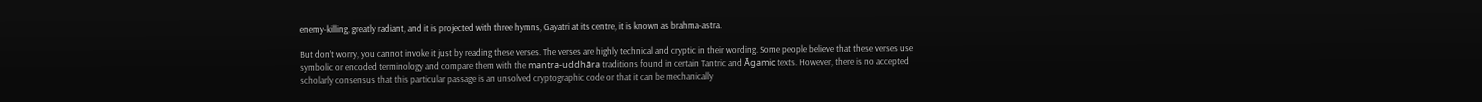enemy-killing, greatly radiant, and it is projected with three hymns, Gayatri at its centre, it is known as brahma-astra.

But don’t worry, you cannot invoke it just by reading these verses. The verses are highly technical and cryptic in their wording. Some people believe that these verses use symbolic or encoded terminology and compare them with the mantra-uddhāra traditions found in certain Tantric and Āgamic texts. However, there is no accepted scholarly consensus that this particular passage is an unsolved cryptographic code or that it can be mechanically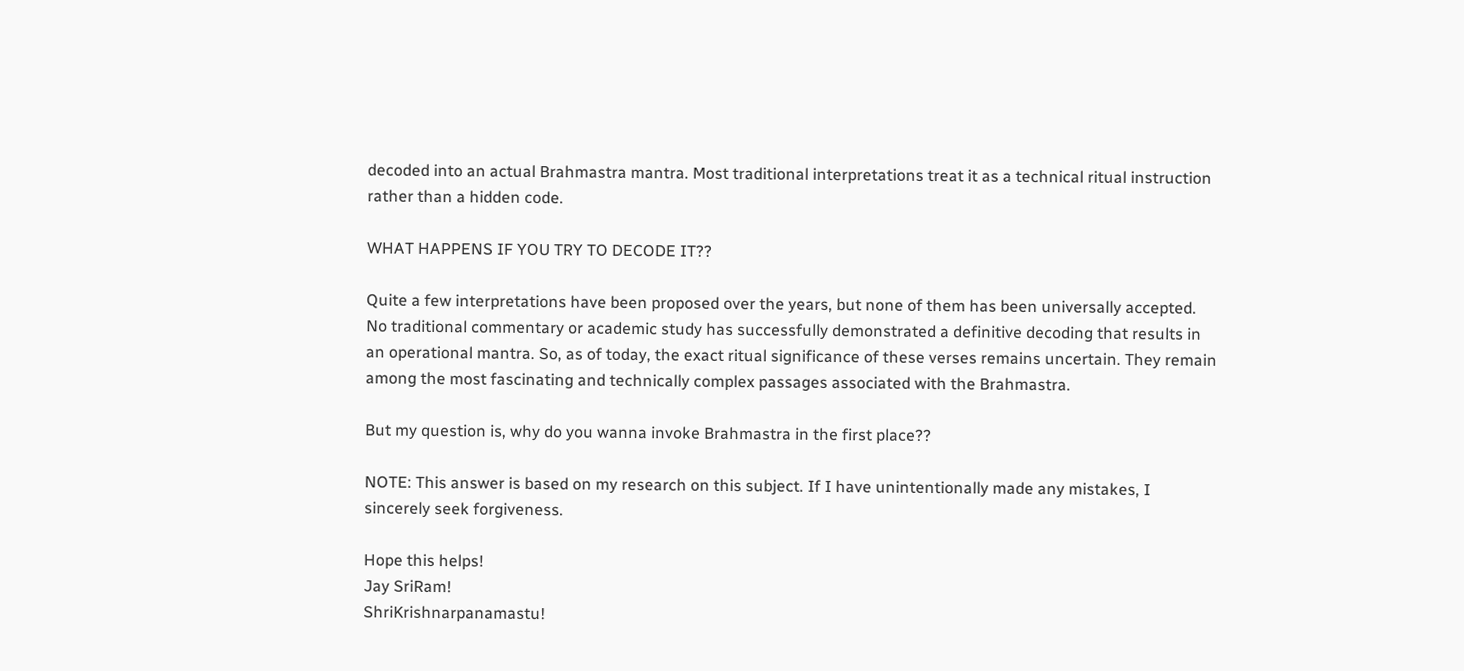decoded into an actual Brahmastra mantra. Most traditional interpretations treat it as a technical ritual instruction rather than a hidden code.

WHAT HAPPENS IF YOU TRY TO DECODE IT??

Quite a few interpretations have been proposed over the years, but none of them has been universally accepted. No traditional commentary or academic study has successfully demonstrated a definitive decoding that results in an operational mantra. So, as of today, the exact ritual significance of these verses remains uncertain. They remain among the most fascinating and technically complex passages associated with the Brahmastra.

But my question is, why do you wanna invoke Brahmastra in the first place??

NOTE: This answer is based on my research on this subject. If I have unintentionally made any mistakes, I sincerely seek forgiveness.

Hope this helps!
Jay SriRam!
ShriKrishnarpanamastu!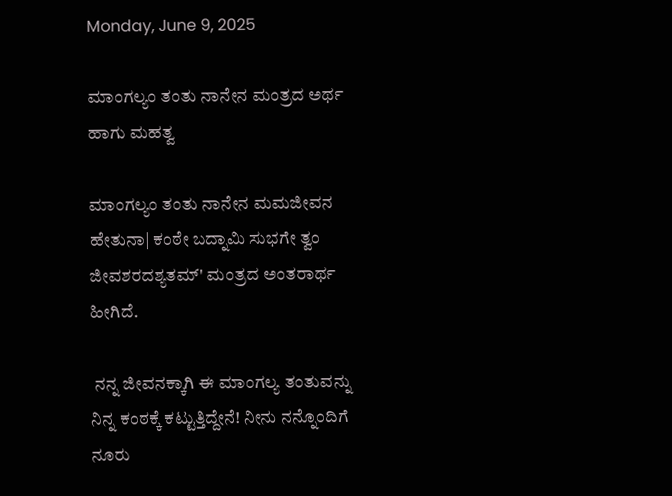Monday, June 9, 2025

ಮಾಂಗಲ್ಯಂ ತಂತು ನಾನೇನ ಮಂತ್ರದ ಅರ್ಥ ಹಾಗು ಮಹತ್ವ

ಮಾಂಗಲ್ಯಂ ತಂತು ನಾನೇನ ಮಮಜೀವನ ಹೇತುನಾ| ಕಂಠೇ ಬದ್ನಾಮಿ ಸುಭಗೇ ತ್ವಂ ಜೀವಶರದಶ್ಯತಮ್‌' ಮಂತ್ರದ ಅಂತರಾರ್ಥ ಹೀಗಿದೆ.

 ನನ್ನ ಜೀವನಕ್ಕಾಗಿ ಈ ಮಾಂಗಲ್ಯ ತಂತುವನ್ನು ನಿನ್ನ ಕಂಠಕ್ಕೆ ಕಟ್ಟುತ್ತಿದ್ದೇನೆ! ನೀನು ನನ್ನೊಂದಿಗೆ ನೂರು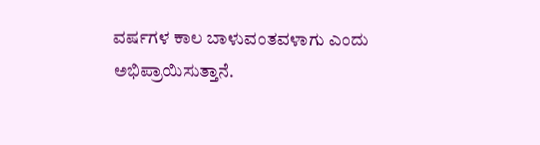ವರ್ಷಗಳ ಕಾಲ ಬಾಳುವಂತವಳಾಗು ಎಂದು ಅಭಿಪ್ರಾಯಿಸುತ್ತಾನೆ.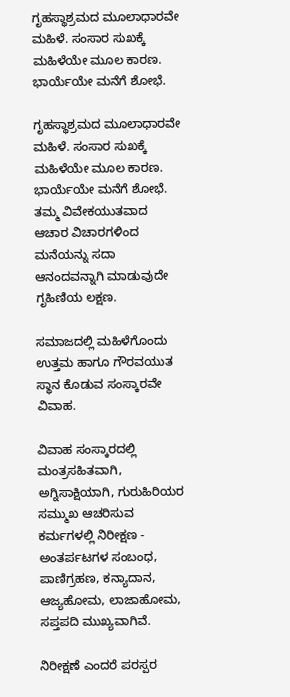ಗೃಹಸ್ಥಾಶ್ರಮದ ಮೂಲಾಧಾರವೇ ಮಹಿಳೆ. ಸಂಸಾರ ಸುಖಕ್ಕೆ ಮಹಿಳೆಯೇ ಮೂಲ ಕಾರಣ. ಭಾರ್ಯೆಯೇ ಮನೆಗೆ ಶೋಭೆ.

ಗೃಹಸ್ಥಾಶ್ರಮದ ಮೂಲಾಧಾರವೇ ಮಹಿಳೆ. ಸಂಸಾರ ಸುಖಕ್ಕೆ ಮಹಿಳೆಯೇ ಮೂಲ ಕಾರಣ. ಭಾರ್ಯೆಯೇ ಮನೆಗೆ ಶೋಭೆ. ತಮ್ಮ ವಿವೇಕಯುತವಾದ ಆಚಾರ ವಿಚಾರಗಳಿಂದ ಮನೆಯನ್ನು ಸದಾ ಆನಂದವನ್ನಾಗಿ ಮಾಡುವುದೇ ಗೃಹಿಣಿಯ ಲಕ್ಷಣ.

ಸಮಾಜದಲ್ಲಿ ಮಹಿಳೆಗೊಂದು ಉತ್ತಮ ಹಾಗೂ ಗೌರವಯುತ ಸ್ಥಾನ ಕೊಡುವ ಸಂಸ್ಕಾರವೇ ವಿವಾಹ.

ವಿವಾಹ ಸಂಸ್ಕಾರದಲ್ಲಿ ಮಂತ್ರಸಹಿತವಾಗಿ, ಅಗ್ನಿಸಾಕ್ಷಿಯಾಗಿ, ಗುರುಹಿರಿಯರ ಸಮ್ಮುಖ ಆಚರಿಸುವ ಕರ್ಮಗಳಲ್ಲಿ ನಿರೀಕ್ಷಣ - ಅಂತರ್ಪಟಗಳ ಸಂಬಂಧ, ಪಾಣಿಗ್ರಹಣ, ಕನ್ಯಾದಾನ, ಆಜ್ಯಹೋಮ, ಲಾಜಾಹೋಮ, ಸಪ್ತಪದಿ ಮುಖ್ಯವಾಗಿವೆ.

ನಿರೀಕ್ಷಣೆ ಎಂದರೆ ಪರಸ್ಪರ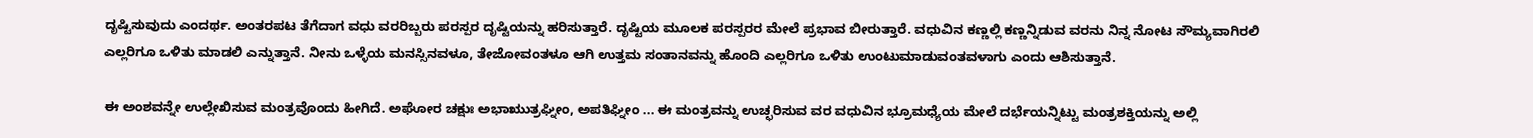ದೃಷ್ಟಿಸುವುದು ಎಂದರ್ಥ. ಅಂತರಪಟ ತೆಗೆದಾಗ ವಧು ವರರಿಬ್ಬರು ಪರಸ್ಪರ ದೃಷ್ಟಿಯನ್ನು ಹರಿಸುತ್ತಾರೆ. ದೃಷ್ಟಿಯ ಮೂಲಕ ಪರಸ್ಪರರ ಮೇಲೆ ಪ್ರಭಾವ ಬೀರುತ್ತಾರೆ. ವಧುವಿನ ಕಣ್ಣಲ್ಲಿ ಕಣ್ಣನ್ನಿಡುವ ವರನು ನಿನ್ನ ನೋಟ ಸೌಮ್ಯವಾಗಿರಲಿ ಎಲ್ಲರಿಗೂ ಒಳಿತು ಮಾಡಲಿ ಎನ್ನುತ್ತಾನೆ. ನೀನು ಒಳ್ಳೆಯ ಮನಸ್ಸಿನವಳೂ, ತೇಜೋವಂತಳೂ ಆಗಿ ಉತ್ತಮ ಸಂತಾನವನ್ನು ಹೊಂದಿ ಎಲ್ಲರಿಗೂ ಒಳಿತು ಉಂಟುಮಾಡುವಂತವಳಾಗು ಎಂದು ಆಶಿಸುತ್ತಾನೆ.

ಈ ಅಂಶವನ್ನೇ ಉಲ್ಲೇಖಿಸುವ ಮಂತ್ರವೊಂದು ಹೀಗಿದೆ. ಅಘೋರ ಚಕ್ಷುಃ ಅಭಾಋುತ್ರಘ್ನೀಂ, ಅಪತಿಘ್ನೀಂ ... ಈ ಮಂತ್ರವನ್ನು ಉಚ್ಛರಿಸುವ ವರ ವಧುವಿನ ಭ್ರೂಮಧ್ಯೆಯ ಮೇಲೆ ದರ್ಭೆಯನ್ನಿಟ್ಟು ಮಂತ್ರಶಕ್ತಿಯನ್ನು ಅಲ್ಲಿ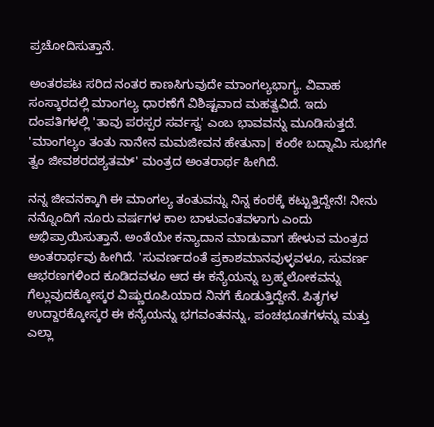ಪ್ರಚೋದಿಸುತ್ತಾನೆ.

ಅಂತರಪಟ ಸರಿದ ನಂತರ ಕಾಣಸಿಗುವುದೇ ಮಾಂಗಲ್ಯಭಾಗ್ಯ. ವಿವಾಹ ಸಂಸ್ಕಾರದಲ್ಲಿ ಮಾಂಗಲ್ಯ ಧಾರಣೆಗೆ ವಿಶಿಷ್ಟವಾದ ಮಹತ್ವವಿದೆ. ಇದು ದಂಪತಿಗಳಲ್ಲಿ 'ತಾವು ಪರಸ್ಪರ ಸರ್ವಸ್ವ' ಎಂಬ ಭಾವವನ್ನು ಮೂಡಿಸುತ್ತದೆ. 'ಮಾಂಗಲ್ಯಂ ತಂತು ನಾನೇನ ಮಮಜೀವನ ಹೇತುನಾ| ಕಂಠೇ ಬದ್ನಾಮಿ ಸುಭಗೇ ತ್ವಂ ಜೀವಶರದಶ್ಯತಮ್‌' ಮಂತ್ರದ ಅಂತರಾರ್ಥ ಹೀಗಿದೆ.

ನನ್ನ ಜೀವನಕ್ಕಾಗಿ ಈ ಮಾಂಗಲ್ಯ ತಂತುವನ್ನು ನಿನ್ನ ಕಂಠಕ್ಕೆ ಕಟ್ಟುತ್ತಿದ್ದೇನೆ! ನೀನು ನನ್ನೊಂದಿಗೆ ನೂರು ವರ್ಷಗಳ ಕಾಲ ಬಾಳುವಂತವಳಾಗು ಎಂದು ಅಭಿಪ್ರಾಯಿಸುತ್ತಾನೆ. ಅಂತೆಯೇ ಕನ್ಯಾದಾನ ಮಾಡುವಾಗ ಹೇಳುವ ಮಂತ್ರದ ಅಂತರಾರ್ಥವು ಹೀಗಿದೆ. 'ಸುವರ್ಣದಂತೆ ಪ್ರಕಾಶಮಾನವುಳ್ಳವಳೂ, ಸುವರ್ಣ ಆಭರಣಗಳಿಂದ ಕೂಡಿದವಳೂ ಆದ ಈ ಕನ್ಯೆಯನ್ನು ಬ್ರಹ್ಮಲೋಕವನ್ನು ಗೆಲ್ಲುವುದಕ್ಕೋಸ್ಕರ ವಿಷ್ಣುರೂಪಿಯಾದ ನಿನಗೆ ಕೊಡುತ್ತಿದ್ದೇನೆ. ಪಿತೃಗಳ ಉದ್ದಾರಕ್ಕೋಸ್ಕರ ಈ ಕನ್ಯೆಯನ್ನು ಭಗವಂತನನ್ನು, ಪಂಚಭೂತಗಳನ್ನು ಮತ್ತು ಎಲ್ಲಾ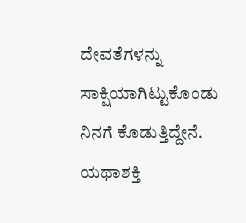ದೇವತೆಗಳನ್ನು ಸಾಕ್ಷಿಯಾಗಿಟ್ಟುಕೊಂಡು ನಿನಗೆ ಕೊಡುತ್ತಿದ್ದೇನೆ. ಯಥಾಶಕ್ತಿ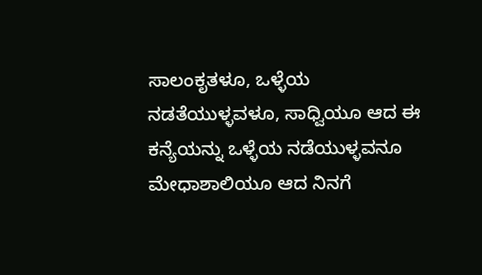ಸಾಲಂಕೃತಳೂ, ಒಳ್ಳೆಯ ನಡತೆಯುಳ್ಳವಳೂ, ಸಾಧ್ವಿಯೂ ಆದ ಈ ಕನ್ಯೆಯನ್ನು ಒಳ್ಳೆಯ ನಡೆಯುಳ್ಳವನೂ ಮೇಧಾಶಾಲಿಯೂ ಆದ ನಿನಗೆ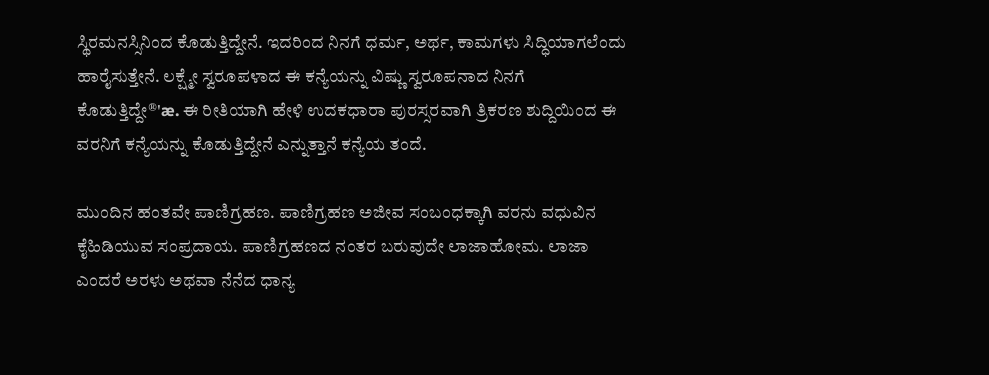ಸ್ಥಿರಮನಸ್ಸಿನಿಂದ ಕೊಡುತ್ತಿದ್ದೇನೆ. ಇದರಿಂದ ನಿನಗೆ ಧರ್ಮ, ಅರ್ಥ, ಕಾಮಗಳು ಸಿದ್ಧಿಯಾಗಲೆಂದು ಹಾರೈಸುತ್ತೇನೆ. ಲಕ್ಷ್ಮೇ ಸ್ವರೂಪಳಾದ ಈ ಕನ್ಯೆಯನ್ನು ವಿಷ್ಣು ಸ್ವರೂಪನಾದ ನಿನಗೆ ಕೊಡುತ್ತಿದ್ದೇ®'æ. ಈ ರೀತಿಯಾಗಿ ಹೇಳಿ ಉದಕಧಾರಾ ಪುರಸ್ಸರವಾಗಿ ತ್ರಿಕರಣ ಶುದ್ದಿಯಿಂದ ಈ ವರನಿಗೆ ಕನ್ಯೆಯನ್ನು ಕೊಡುತ್ತಿದ್ದೇನೆ ಎನ್ನುತ್ತಾನೆ ಕನ್ಯೆಯ ತಂದೆ.

ಮುಂದಿನ ಹಂತವೇ ಪಾಣಿಗ್ರಹಣ. ಪಾಣಿಗ್ರಹಣ ಅಜೀವ ಸಂಬಂಧಕ್ಕಾಗಿ ವರನು ವಧುವಿನ ಕೈಹಿಡಿಯುವ ಸಂಪ್ರದಾಯ. ಪಾಣಿಗ್ರಹಣದ ನಂತರ ಬರುವುದೇ ಲಾಜಾಹೋಮ. ಲಾಜಾ ಎಂದರೆ ಅರಳು ಅಥವಾ ನೆನೆದ ಧಾನ್ಯ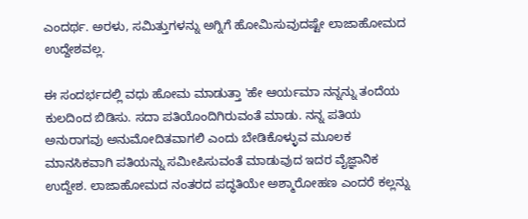ಎಂದರ್ಥ. ಅರಳು, ಸಮಿತ್ತುಗಳನ್ನು ಅಗ್ನಿಗೆ ಹೋಮಿಸುವುದಷ್ಟೇ ಲಾಜಾಹೋಮದ ಉದ್ದೇಶವಲ್ಲ.

ಈ ಸಂದರ್ಭದಲ್ಲಿ ವಧು ಹೋಮ ಮಾಡುತ್ತಾ 'ಹೇ ಆರ್ಯಮಾ ನನ್ನನ್ನು ತಂದೆಯ ಕುಲದಿಂದ ಬಿಡಿಸು. ಸದಾ ಪತಿಯೊಂದಿಗಿರುವಂತೆ ಮಾಡು. ನನ್ನ ಪತಿಯ ಅನುರಾಗವು ಅನುಮೋದಿತವಾಗಲಿ ಎಂದು ಬೇಡಿಕೊಳ್ಳುವ ಮೂಲಕ ಮಾನಸಿಕವಾಗಿ ಪತಿಯನ್ನು ಸಮೀಪಿಸುವಂತೆ ಮಾಡುವುದ ಇದರ ವೈಜ್ಞಾನಿಕ ಉದ್ದೇಶ. ಲಾಜಾಹೋಮದ ನಂತರದ ಪದ್ಧತಿಯೇ ಅಶ್ಮಾರೋಹಣ ಎಂದರೆ ಕಲ್ಲನ್ನು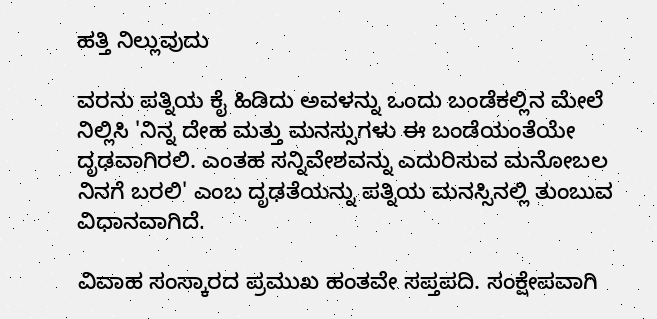ಹತ್ತಿ ನಿಲ್ಲುವುದು

ವರನು ಪತ್ನಿಯ ಕೈ ಹಿಡಿದು ಅವಳನ್ನು ಒಂದು ಬಂಡೆಕಲ್ಲಿನ ಮೇಲೆ ನಿಲ್ಲಿಸಿ 'ನಿನ್ನ ದೇಹ ಮತ್ತು ಮನಸ್ಸುಗಳು ಈ ಬಂಡೆಯಂತೆಯೇ ದೃಢವಾಗಿರಲಿ. ಎಂತಹ ಸನ್ನಿವೇಶವನ್ನು ಎದುರಿಸುವ ಮನೋಬಲ ನಿನಗೆ ಬರಲಿ' ಎಂಬ ದೃಢತೆಯನ್ನು ಪತ್ನಿಯ ಮನಸ್ಸಿನಲ್ಲಿ ತುಂಬುವ ವಿಧಾನವಾಗಿದೆ.

ವಿವಾಹ ಸಂಸ್ಕಾರದ ಪ್ರಮುಖ ಹಂತವೇ ಸಪ್ತಪದಿ. ಸಂಕ್ಷೇಪವಾಗಿ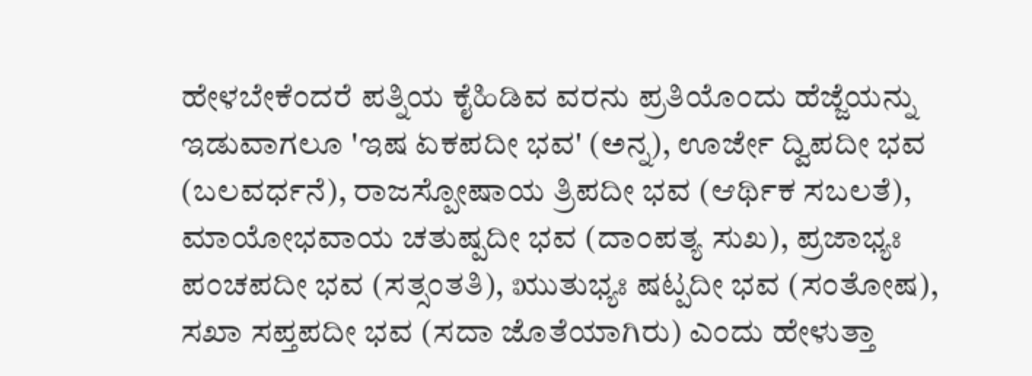ಹೇಳಬೇಕೆಂದರೆ ಪತ್ನಿಯ ಕೈಹಿಡಿವ ವರನು ಪ್ರತಿಯೊಂದು ಹೆಜ್ಜೆಯನ್ನು ಇಡುವಾಗಲೂ 'ಇಷ ಏಕಪದೀ ಭವ' (ಅನ್ನ), ಊರ್ಜೇ ದ್ವಿಪದೀ ಭವ (ಬಲವರ್ಧನೆ), ರಾಜಸ್ಪೋಷಾಯ ತ್ರಿಪದೀ ಭವ (ಆರ್ಥಿಕ ಸಬಲತೆ), ಮಾಯೋಭವಾಯ ಚತುಷ್ಪದೀ ಭವ (ದಾಂಪತ್ಯ ಸುಖ), ಪ್ರಜಾಭ್ಯಃ ಪಂಚಪದೀ ಭವ (ಸತ್ಸಂತತಿ), ಋುತುಭ್ಯಃ ಷಟ್ಪದೀ ಭವ (ಸಂತೋಷ), ಸಖಾ ಸಪ್ತಪದೀ ಭವ (ಸದಾ ಜೊತೆಯಾಗಿರು) ಎಂದು ಹೇಳುತ್ತಾ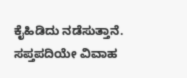ಕೈಹಿಡಿದು ನಡೆಸುತ್ತಾನೆ. ಸಪ್ತಪದಿಯೇ ವಿವಾಹ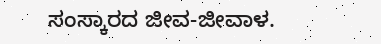ಸಂಸ್ಕಾರದ ಜೀವ-ಜೀವಾಳ.